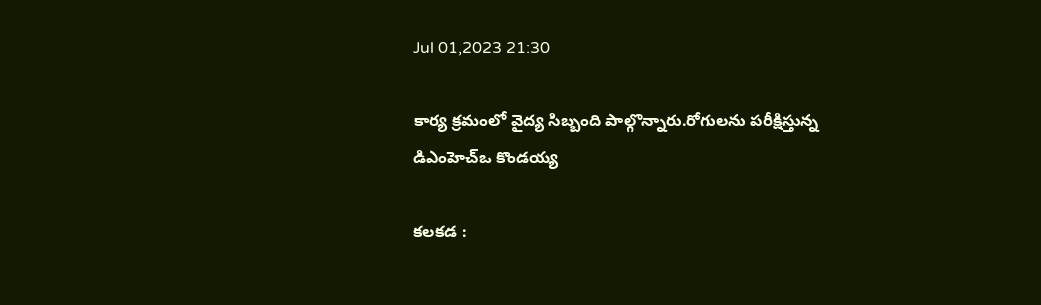Jul 01,2023 21:30

కార్య క్రమంలో వైద్య సిబ్బంది పాల్గొన్నారు.రోగులను పరీక్షిస్తున్న డిఎంహెచ్‌ఒ కొండయ్య

కలకడ :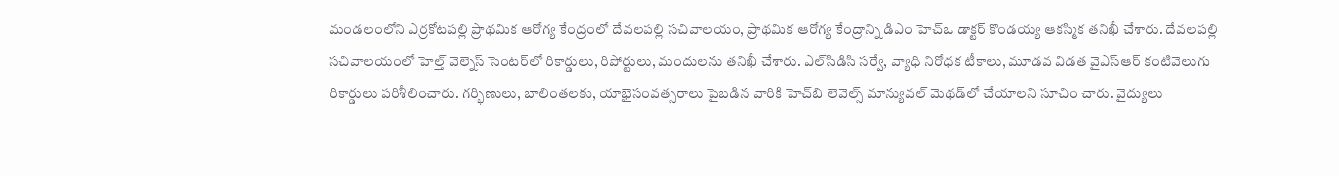మండలంలోని ఎర్రకోటపల్లి ప్రాథమిక ఆరోగ్య కేంద్రంలో దేవలపల్లి సచివాలయం, ప్రాథమిక ఆరోగ్య కేంద్రాన్ని డిఎం హెచ్‌ఒ డాక్టర్‌ కొండయ్య ఆకస్మిక తనిఖీ చేశారు. దేవలపల్లి సచివాలయంలో హెల్త్‌ వెల్నెస్‌ సెంటర్‌లో రికార్డులు, రిపోర్టులు, మందులను తనిఖీ చేశారు. ఎల్‌సిడిసి సర్వే, వ్యాధి నిరోధక టీకాలు, మూడవ విడత వైఎస్‌ఆర్‌ కంటివెలుగు రికార్డులు పరిశీలించారు. గర్భిణులు, బాలింతలకు, యాభైసంవత్సరాలు పైబడిన వారికి హెచ్‌బి లెవెల్స్‌ మాన్యువల్‌ మెథడ్‌లో చేయాలని సూచిం చారు. వైద్యులు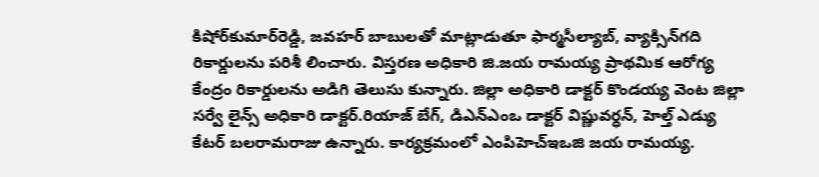కిషోర్‌కుమార్‌రెడ్డి, జవహర్‌ బాబులతో మాట్లాడుతూ ఫార్మసీల్యాబ్‌, వ్యాక్సిన్‌గది రికార్డులను పరిశీ లించారు. విస్తరణ అధికారి జి.జయ రామయ్య ప్రాథమిక ఆరోగ్య కేంద్రం రికార్డులను అడిగి తెలుసు కున్నారు. జిల్లా అధికారి డాక్టర్‌ కొండయ్య వెంట జిల్లా సర్వే లైన్స్‌ అధికారి డాక్టర్‌.రియాజ్‌ బేగ్‌, డిఎన్‌ఎంఒ డాక్టర్‌ విష్ణువర్ధన్‌, హెల్త్‌ ఎడ్యు కేటర్‌ బలరామరాజు ఉన్నారు. కార్యక్రమంలో ఎంపిహెచ్‌ఇఒజి జయ రామయ్య.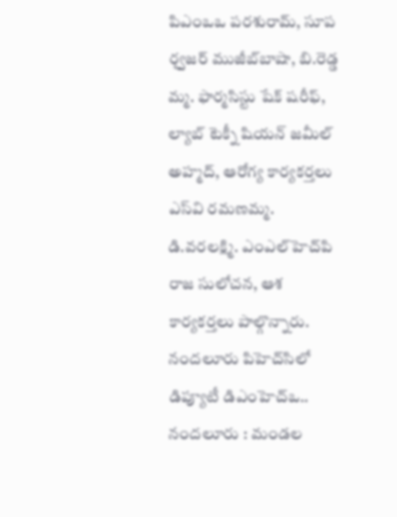పిఎంఒఒ పరశురామ్‌, సూప ర్వౖజర్‌ ముజీబ్‌బాషా, బి.రెడ్డ మ్మ. ఫార్మసిస్టు షేక్‌ షరీఫ్‌, ల్యాబ్‌ టెక్నీ షియన్‌ జమీల్‌ అహ్మద్‌, ఆరోగ్య కార్యకర్తలు ఎస్‌వి రమణమ్మ. డి.వరలక్ష్మి. ఎంఎల్‌హెచ్‌పి రాజ సులోచన, ఆశ కార్యకర్తలు పాల్గొన్నారు.
నందలూరు పిహెచ్‌సిలో డిప్యూటీ డిఎంహెచ్‌ఒ..
నందలూరు : మండల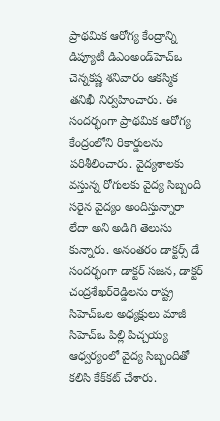ప్రాథమిక ఆరోగ్య కేంద్రాన్ని డిప్యూటీ డిఎంఅండ్‌హెచ్‌ఒ చెన్నకష్ణ శనివారం ఆకస్మిక తనిఖీ నిర్వహించారు. ఈ సందర్భంగా ప్రాథమిక ఆరోగ్య కేంద్రంలోని రికార్డులను పరిశీలించారు. వైద్యశాలకు వస్తున్న రోగులకు వైద్య సిబ్బంది సరైన వైద్యం అందిస్తున్నారా లేదా అని అడిగి తెలుసు కున్నారు. అనంతరం డాక్టర్స్‌ డే సందర్భంగా డాక్టర్‌ సజన, డాక్టర్‌ చంద్రశేఖర్‌రెడ్డిలను రాష్ట్ర సిహెచ్‌ఒల అధ్యక్షులు మాజీ సిహెచ్‌ఒ పిల్లి పిచ్చయ్య ఆధ్వర్యంలో వైద్య సిబ్బందితో కలిసి కేక్‌కట్‌ చేశారు.